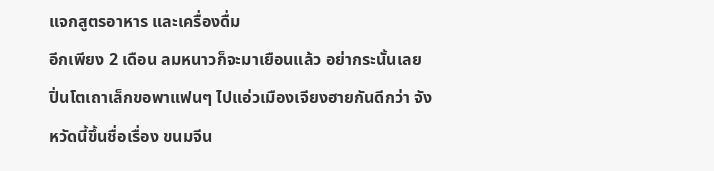แจกสูตรอาหาร และเครื่องดื่ม
อีกเพียง 2 เดือน ลมหนาวก็จะมาเยือนแล้ว อย่ากระนั้นเลย ปิ่นโตเถาเล็กขอพาแฟนๆ ไปแอ่วเมืองเจียงฮายกันดีกว่า จังหวัดนี้ขึ้นชื่อเรื่อง ขนมจีน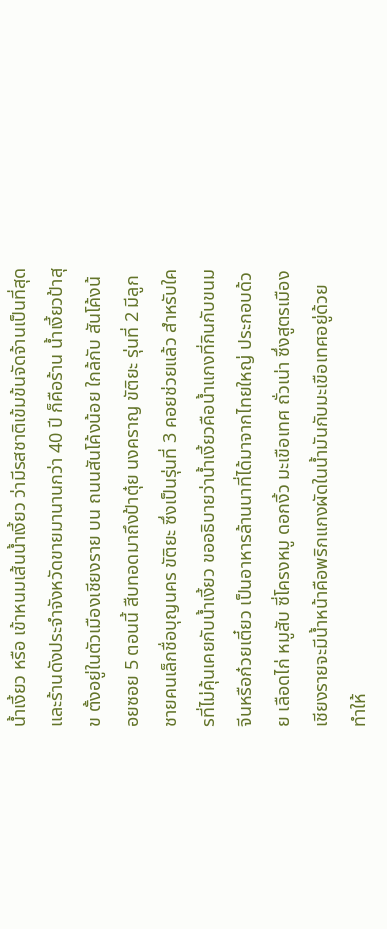น้ำเงี้ยว หรือ เข้าหนมเส้นน้ำเงี้ยว ว่ามีรสชาติเข้มข้นจัดจ้านเป็นที่สุด และร้านดังประจำจังหวัดขายมานานกว่า 40 ปี ก็คือร้าน น้ำเงี้ยวป้าสุข ตั้งอยู่ในตัวเมืองเชียงราย บน ถนนสันโค้งน้อย ใกล้กับ สันโค้งน้อยซอย 5 ตอนนี้ สืบทอดมาถึงป้าตุ๋ย นงคราญ ขัติยะ รุ่นที่ 2 มีลูกชายคนเล็กชื่อบุญนคร ขัติยะ ซึ่งเป็นรุ่นที่ 3 คอยช่วยแล้ว สำหรับใครที่ไม่คุ้นเคยกับน้ำเงี้ยว ขออธิบายว่าน้ำเงี้ยวคือน้ำแกงที่กินกับขนมจีนหรือก๋วยเตี๋ยว เป็นอาหารล้านนาที่ได้มาจากไทยใหญ่ ประกอบด้วย เลือดไก่ หมูสับ ซี่โครงหมู ดอกงิ้ว มะเขือเทศ ถั่วเน่า ซึ่งสูตรเมืองเชียงรายจะมีน้ำหน้าคือพริกแกงผัดในน้ำมันกับมะเขือเทศอยู่ด้วยทำให้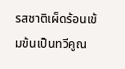รสชาติเผ็ดร้อนเข้มข้นเป็นทวีคูณ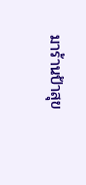มาร้านป้าสุข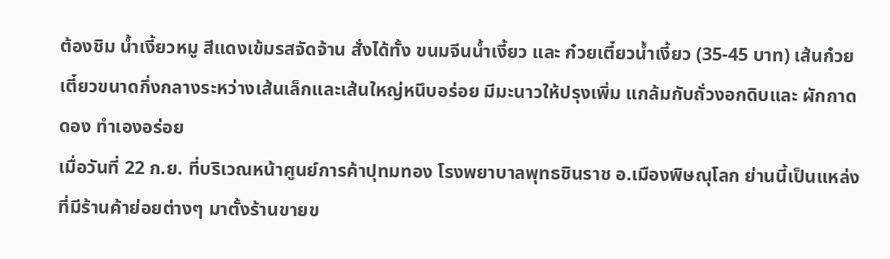ต้องชิม น้ำเงี้ยวหมู สีแดงเข้มรสจัดจ้าน สั่งได้ทั้ง ขนมจีนน้ำเงี้ยว และ ก๋วยเตี๋ยวน้ำเงี้ยว (35-45 บาท) เส้นก๋วยเตี๋ยวขนาดกึ่งกลางระหว่างเส้นเล็กและเส้นใหญ่หนึบอร่อย มีมะนาวให้ปรุงเพิ่ม แกล้มกับถั่วงอกดิบและ ผักกาดดอง ทำเองอร่อย
เมื่อวันที่ 22 ก.ย. ที่บริเวณหน้าศูนย์การค้าปุทมทอง โรงพยาบาลพุทธชินราช อ.เมืองพิษณุโลก ย่านนี้เป็นแหล่งที่มีร้านค้าย่อยต่างๆ มาตั้งร้านขายข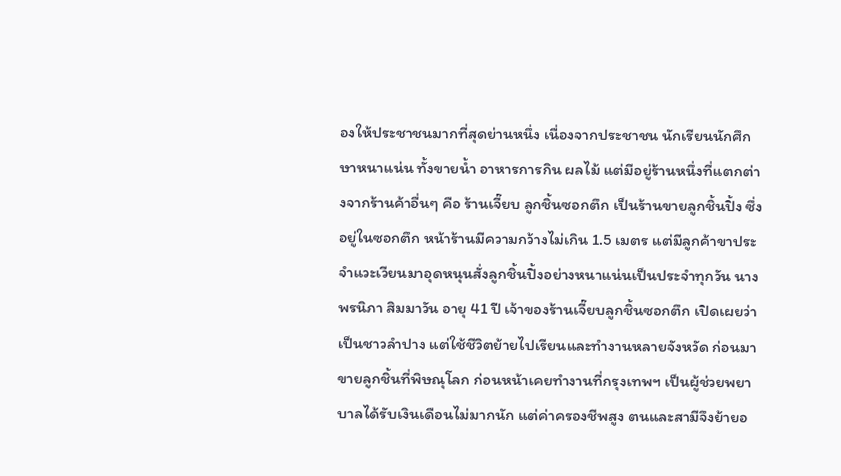องให้ประชาชนมากที่สุดย่านหนึ่ง เนื่องจากประชาชน นักเรียนนักศึกษาหนาแน่น ทั้งขายน้ำ อาหารการกิน ผลไม้ แต่มีอยู่ร้านหนึ่งที่แตกต่างจากร้านค้าอื่นๆ คือ ร้านเจี๊ยบ ลูกชิ้นซอกตึก เป็นร้านขายลูกชิ้นปิ้ง ซึ่งอยู่ในซอกตึก หน้าร้านมีความกว้างไม่เกิน 1.5 เมตร แต่มีลูกค้าขาประจำแวะเวียนมาอุดหนุนสั่งลูกชิ้นปิ้งอย่างหนาแน่นเป็นประจำทุกวัน นางพรนิภา สิมมาวัน อายุ 41 ปี เจ้าของร้านเจี๊ยบลูกชิ้นซอกตึก เปิดเผยว่า เป็นชาวลำปาง แต่ใช้ชีวิตย้ายไปเรียนและทำงานหลายจังหวัด ก่อนมาขายลูกชิ้นที่พิษณุโลก ก่อนหน้าเคยทำงานที่กรุงเทพฯ เป็นผู้ช่วยพยาบาลได้รับเงินเดือนไม่มากนัก แต่ค่าครองชีพสูง ตนและสามีจึงย้ายอ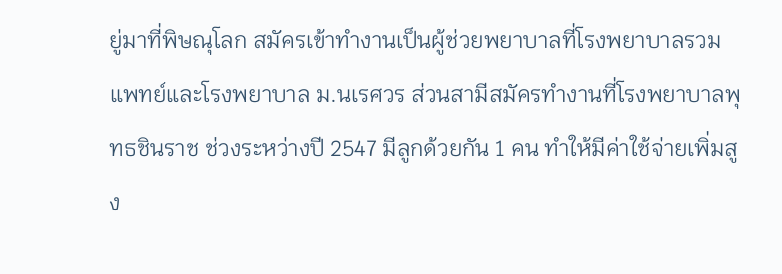ยู่มาที่พิษณุโลก สมัครเข้าทำงานเป็นผู้ช่วยพยาบาลที่โรงพยาบาลรวมแพทย์และโรงพยาบาล ม.นเรศวร ส่วนสามีสมัครทำงานที่โรงพยาบาลพุทธชินราช ช่วงระหว่างปี 2547 มีลูกด้วยกัน 1 คน ทำให้มีค่าใช้จ่ายเพิ่มสูง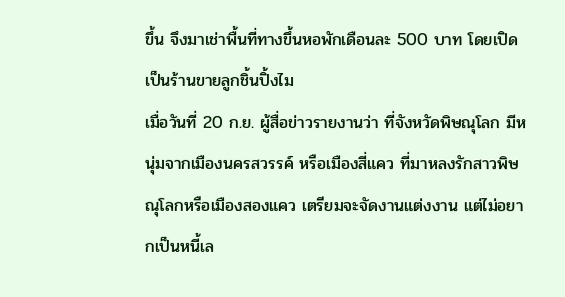ขึ้น จึงมาเช่าพื้นที่ทางขึ้นหอพักเดือนละ 500 บาท โดยเปิดเป็นร้านขายลูกชิ้นปิ้งไม
เมื่อวันที่ 20 ก.ย. ผู้สื่อข่าวรายงานว่า ที่จังหวัดพิษณุโลก มีหนุ่มจากเมืองนครสวรรค์ หรือเมืองสี่แคว ที่มาหลงรักสาวพิษณุโลกหรือเมืองสองแคว เตรียมจะจัดงานแต่งงาน แต่ไม่อยากเป็นหนี้เล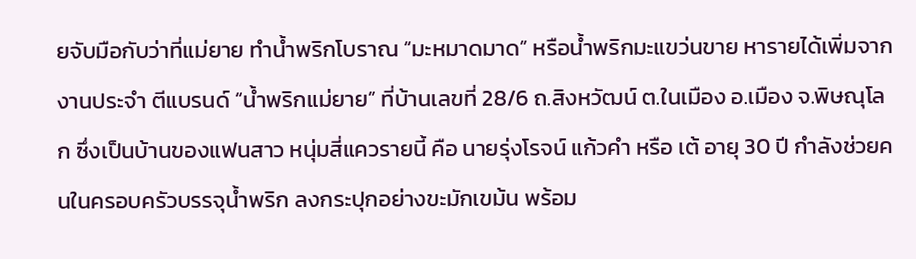ยจับมือกับว่าที่แม่ยาย ทำน้ำพริกโบราณ “มะหมาดมาด” หรือน้ำพริกมะแขว่นขาย หารายได้เพิ่มจากงานประจำ ตีแบรนด์ “น้ำพริกแม่ยาย” ที่บ้านเลขที่ 28/6 ถ.สิงหวัฒน์ ต.ในเมือง อ.เมือง จ.พิษณุโลก ซึ่งเป็นบ้านของแฟนสาว หนุ่มสี่แควรายนี้ คือ นายรุ่งโรจน์ แก้วคำ หรือ เต้ อายุ 30 ปี กำลังช่วยคนในครอบครัวบรรจุน้ำพริก ลงกระปุกอย่างขะมักเขม้น พร้อม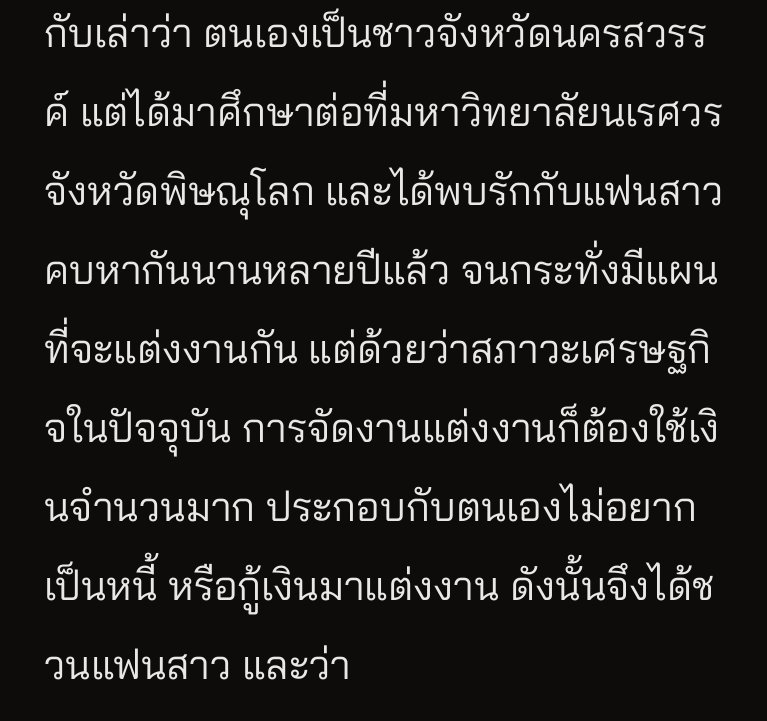กับเล่าว่า ตนเองเป็นชาวจังหวัดนครสวรรค์ แต่ได้มาศึกษาต่อที่มหาวิทยาลัยนเรศวรจังหวัดพิษณุโลก และได้พบรักกับแฟนสาว คบหากันนานหลายปีแล้ว จนกระทั่งมีแผนที่จะแต่งงานกัน แต่ด้วยว่าสภาวะเศรษฐกิจในปัจจุบัน การจัดงานแต่งงานก็ต้องใช้เงินจำนวนมาก ประกอบกับตนเองไม่อยากเป็นหนี้ หรือกู้เงินมาแต่งงาน ดังนั้นจึงได้ชวนแฟนสาว และว่า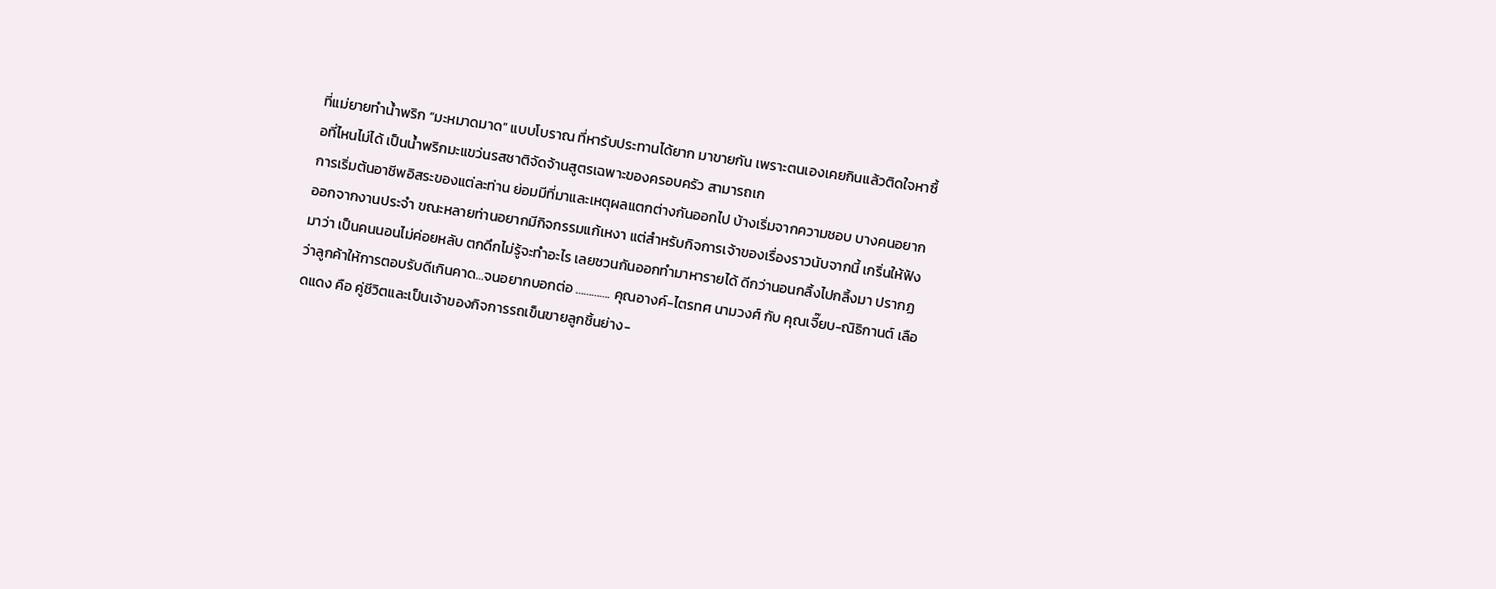ที่แม่ยายทำน้ำพริก “มะหมาดมาด” แบบโบราณ ที่หารับประทานได้ยาก มาขายกัน เพราะตนเองเคยกินแล้วติดใจหาซื้อที่ไหนไม่ได้ เป็นน้ำพริกมะแขว่นรสชาติจัดจ้านสูตรเฉพาะของครอบครัว สามารถเก
การเริ่มต้นอาชีพอิสระของแต่ละท่าน ย่อมมีที่มาและเหตุผลแตกต่างกันออกไป บ้างเริ่มจากความชอบ บางคนอยากออกจากงานประจำ ขณะหลายท่านอยากมีกิจกรรมแก้เหงา แต่สำหรับกิจการเจ้าของเรื่องราวนับจากนี้ เกริ่นให้ฟังมาว่า เป็นคนนอนไม่ค่อยหลับ ตกดึกไม่รู้จะทำอะไร เลยชวนกันออกทำมาหารายได้ ดีกว่านอนกลิ้งไปกลิ้งมา ปรากฏว่าลูกค้าให้การตอบรับดีเกินคาด…จนอยากบอกต่อ …………. คุณอางค์-ไตรทศ นามวงศ์ กับ คุณเจี๊ยบ-ณิธิกานต์ เลือดแดง คือ คู่ชีวิตและเป็นเจ้าของกิจการรถเข็นขายลูกชิ้นย่าง-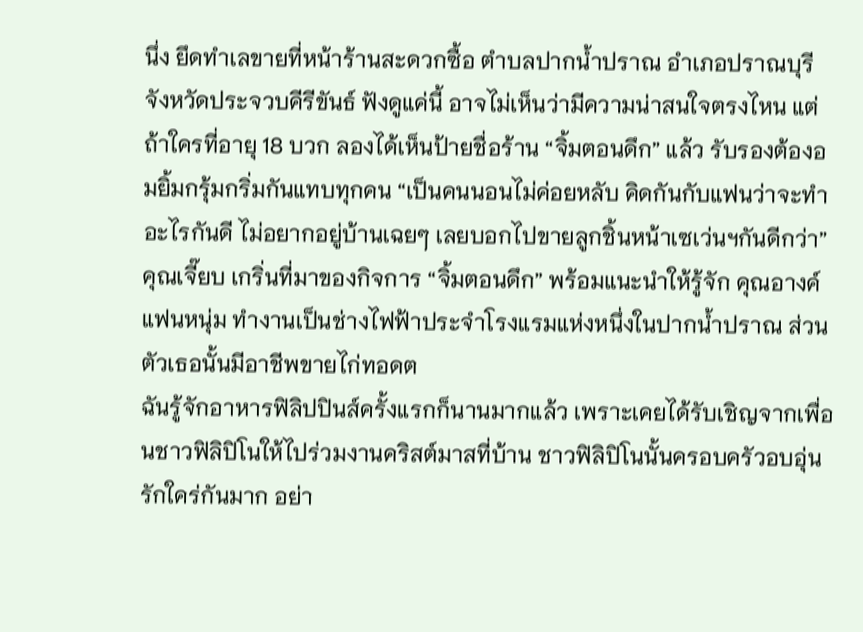นึ่ง ยึดทำเลขายที่หน้าร้านสะดวกซื้อ ตำบลปากน้ำปราณ อำเภอปราณบุรี จังหวัดประจวบคีรีขันธ์ ฟังดูแค่นี้ อาจไม่เห็นว่ามีความน่าสนใจตรงไหน แต่ถ้าใครที่อายุ 18 บวก ลองได้เห็นป้ายชื่อร้าน “จิ้มตอนดึก” แล้ว รับรองต้องอมยิ้มกรุ้มกริ่มกันแทบทุกคน “เป็นคนนอนไม่ค่อยหลับ คิดกันกับแฟนว่าจะทำอะไรกันดี ไม่อยากอยู่บ้านเฉยๆ เลยบอกไปขายลูกชิ้นหน้าเซเว่นฯกันดีกว่า”คุณเจี๊ยบ เกริ่นที่มาของกิจการ “จิ้มตอนดึก” พร้อมแนะนำให้รู้จัก คุณอางค์ แฟนหนุ่ม ทำงานเป็นช่างไฟฟ้าประจำโรงแรมแห่งหนึ่งในปากน้ำปราณ ส่วนตัวเธอนั้นมีอาชีพขายไก่ทอดต
ฉันรู้จักอาหารฟิลิปปินส์ครั้งแรกก็นานมากแล้ว เพราะเคยได้รับเชิญจากเพื่อนชาวฟิลิปิโนให้ไปร่วมงานคริสต์มาสที่บ้าน ชาวฟิลิปิโนนั้นครอบครัวอบอุ่นรักใคร่กันมาก อย่า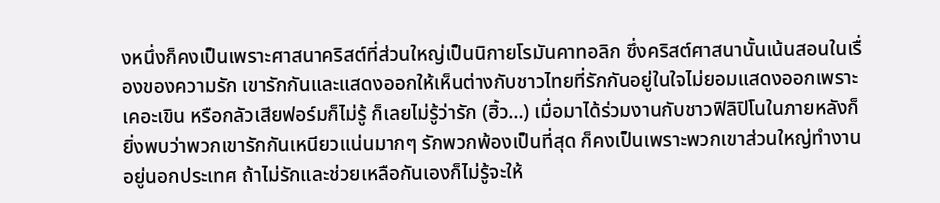งหนึ่งก็คงเป็นเพราะศาสนาคริสต์ที่ส่วนใหญ่เป็นนิกายโรมันคาทอลิก ซึ่งคริสต์ศาสนานั้นเน้นสอนในเรื่องของความรัก เขารักกันและแสดงออกให้เห็นต่างกับชาวไทยที่รักกันอยู่ในใจไม่ยอมแสดงออกเพราะเคอะเขิน หรือกลัวเสียฟอร์มก็ไม่รู้ ก็เลยไม่รู้ว่ารัก (ฮิ้ว…) เมื่อมาได้ร่วมงานกับชาวฟิลิปิโนในภายหลังก็ยิ่งพบว่าพวกเขารักกันเหนียวแน่นมากๆ รักพวกพ้องเป็นที่สุด ก็คงเป็นเพราะพวกเขาส่วนใหญ่ทำงานอยู่นอกประเทศ ถ้าไม่รักและช่วยเหลือกันเองก็ไม่รู้จะให้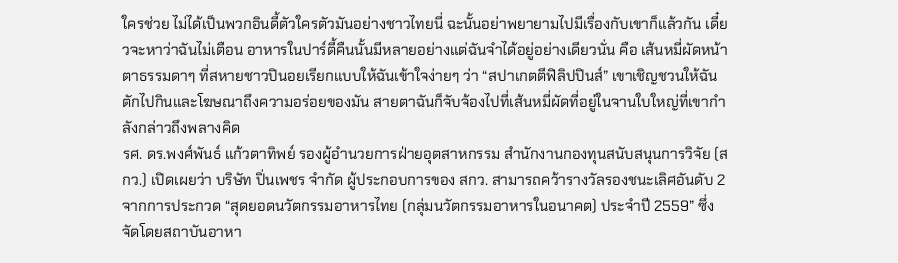ใครช่วย ไม่ได้เป็นพวกอินดี้ตัวใครตัวมันอย่างชาวไทยนี่ ฉะนั้นอย่าพยายามไปมีเรื่องกับเขาก็แล้วกัน เดี๋ยวจะหาว่าฉันไม่เตือน อาหารในปาร์ตี้คืนนั้นมีหลายอย่างแต่ฉันจำได้อยู่อย่างเดียวนั่น คือ เส้นหมี่ผัดหน้าตาธรรมดาๆ ที่สหายชาวปินอยเรียกแบบให้ฉันเข้าใจง่ายๆ ว่า “สปาเกตตีฟิลิปปินส์” เขาเชิญชวนให้ฉันตักไปกินและโฆษณาถึงความอร่อยของมัน สายตาฉันก็จับจ้องไปที่เส้นหมี่ผัดที่อยู่ในจานใบใหญ่ที่เขากำลังกล่าวถึงพลางคิด
รศ. ดร.พงศ์พันธ์ แก้วตาทิพย์ รองผู้อำนวยการฝ่ายอุตสาหกรรม สำนักงานกองทุนสนับสนุนการวิจัย (สกว.) เปิดเผยว่า บริษัท ปิ่นเพชร จำกัด ผู้ประกอบการของ สกว. สามารถคว้ารางวัลรองชนะเลิศอันดับ 2 จากการประกวด “สุดยอดนวัตกรรมอาหารไทย (กลุ่มนวัตกรรมอาหารในอนาคต) ประจำปี 2559” ซึ่งจัดโดยสถาบันอาหา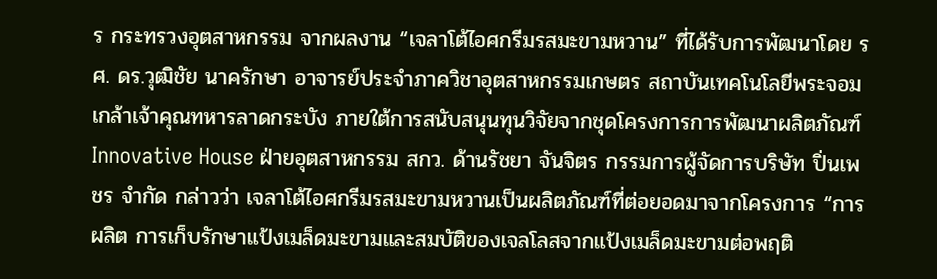ร กระทรวงอุตสาหกรรม จากผลงาน “เจลาโต้ไอศกรีมรสมะขามหวาน” ที่ได้รับการพัฒนาโดย รศ. ดร.วุฒิชัย นาครักษา อาจารย์ประจำภาควิชาอุตสาหกรรมเกษตร สถาบันเทคโนโลยีพระจอมเกล้าเจ้าคุณทหารลาดกระบัง ภายใต้การสนับสนุนทุนวิจัยจากชุดโครงการการพัฒนาผลิตภัณฑ์ Innovative House ฝ่ายอุตสาหกรรม สกว. ด้านรัชยา จันจิตร กรรมการผู้จัดการบริษัท ปิ่นเพชร จำกัด กล่าวว่า เจลาโต้ไอศกรีมรสมะขามหวานเป็นผลิตภัณฑ์ที่ต่อยอดมาจากโครงการ “การผลิต การเก็บรักษาแป้งเมล็ดมะขามและสมบัติของเจลโลสจากแป้งเมล็ดมะขามต่อพฤติ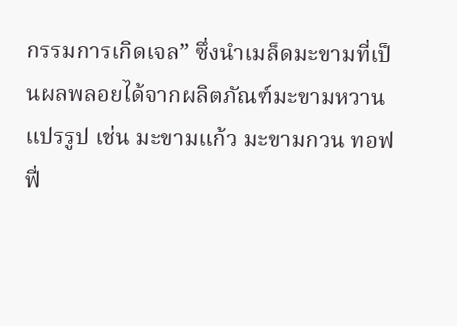กรรมการเกิดเจล” ซึ่งนำเมล็ดมะขามที่เป็นผลพลอยได้จากผลิตภัณฑ์มะขามหวานแปรรูป เช่น มะขามแก้ว มะขามกวน ทอฟฟี่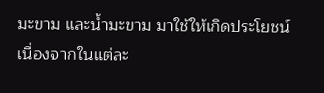มะขาม และน้ำมะขาม มาใช้ให้เกิดประโยชน์ เนื่องจากในแต่ละ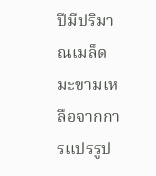ปีมีปริมาณเมล็ดมะขามเหลือจากการแปรรูป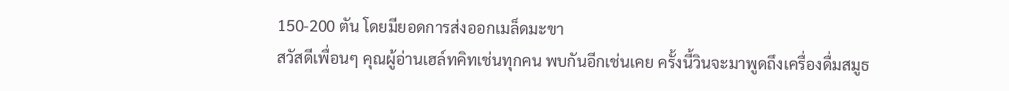150-200 ตัน โดยมียอดการส่งออกเมล็ดมะขา
สวัสดีเพื่อนๆ คุณผู้อ่านเฮล์ทคิทเช่นทุกคน พบกันอีกเช่นเคย ครั้งนี้วินจะมาพูดถึงเครื่องดื่มสมูธ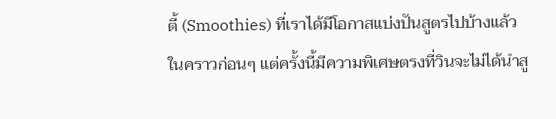ตี้ (Smoothies) ที่เราได้มีโอกาสแบ่งปันสูตรไปบ้างแล้วในคราวก่อนๆ แต่ครั้งนี้มีความพิเศษตรงที่วินจะไม่ได้นำสู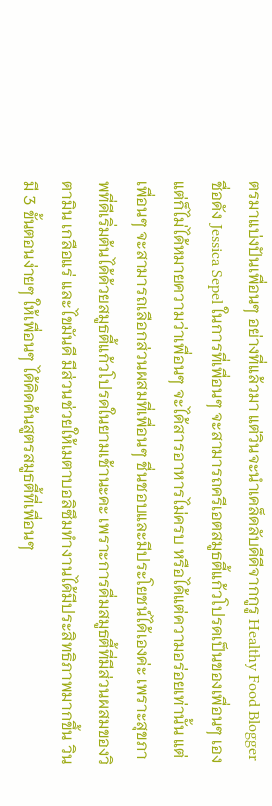ตรมาแบ่งปันเพื่อนๆ อย่างที่แล้วมา แต่วินจะนำเคล็ดลับดีดีจากกูรู Healthy Food Blogger ชื่อดัง Jessica Sepel ในการที่เพื่อนๆ จะสามารถครีเอตสมูธตี้แก้วโปรดเป็นของเพื่อนๆ เอง แต่ก็ไม่ได้หมายความว่าเพื่อนๆ จะได้สารอาหารไม่ครบ หรือได้แต่ความอร่อยเท่านั้น แต่เพื่อนๆ จะสามารถเลือกส่วนผสมที่เพื่อนๆ ชื่นชอบและมีประโยชน์ได้เองค่ะ เพราะสุขภาพที่ดีเริ่มต้นได้ด้วยสมูธตี้แก้วโปรดในยามเช้านะคะ เพราะการดื่มสมูธตี้ที่มีส่วนผสมของวิตามิน เกลือแร่ และไขมันดี มีส่วนช่วยให้เมตาบอลิซึมทำงานได้มีประสิทธิภาพมากขึ้น วินมี 3 ขั้นตอนง่ายๆ ให้เพื่อนๆ ได้คิดค้นสูตรสมูธตี้ที่เพื่อนๆ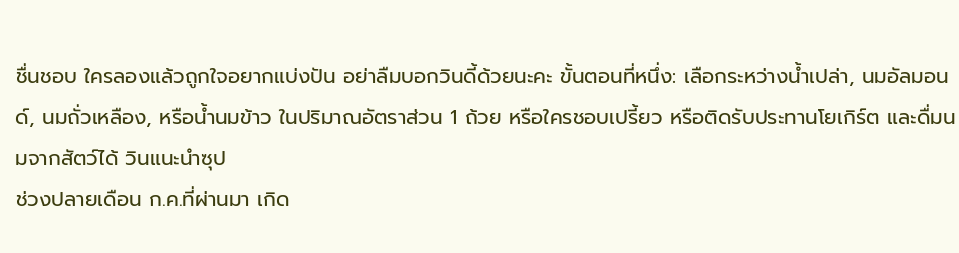ชื่นชอบ ใครลองแล้วถูกใจอยากแบ่งปัน อย่าลืมบอกวินดี้ด้วยนะคะ ขั้นตอนที่หนึ่ง: เลือกระหว่างน้ำเปล่า, นมอัลมอนด์, นมถั่วเหลือง, หรือน้ำนมข้าว ในปริมาณอัตราส่วน 1 ถ้วย หรือใครชอบเปรี้ยว หรือติดรับประทานโยเกิร์ต และดื่มนมจากสัตว์ได้ วินแนะนำซุป
ช่วงปลายเดือน ก.ค.ที่ผ่านมา เกิด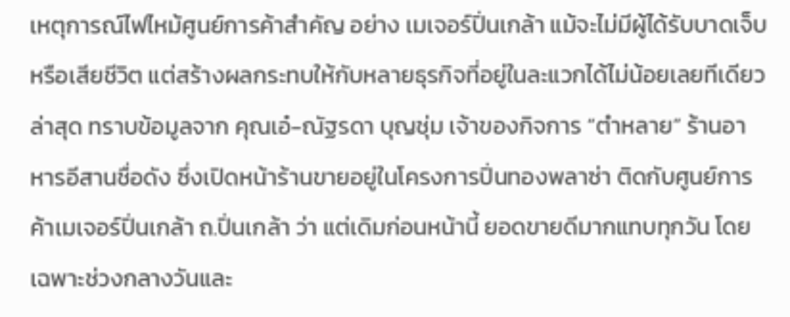เหตุการณ์ไฟไหม้ศูนย์การค้าสำคัญ อย่าง เมเจอร์ปิ่นเกล้า แม้จะไม่มีผู้ได้รับบาดเจ็บหรือเสียชีวิต แต่สร้างผลกระทบให้กับหลายธุรกิจที่อยู่ในละแวกได้ไม่น้อยเลยทีเดียว ล่าสุด ทราบข้อมูลจาก คุณเอ๋-ณัฐรดา บุญชุ่ม เจ้าของกิจการ “ตำหลาย” ร้านอาหารอีสานชื่อดัง ซึ่งเปิดหน้าร้านขายอยู่ในโครงการปิ่นทองพลาซ่า ติดกับศูนย์การค้าเมเจอร์ปิ่นเกล้า ถ.ปิ่นเกล้า ว่า แต่เดิมก่อนหน้านี้ ยอดขายดีมากแทบทุกวัน โดยเฉพาะช่วงกลางวันและ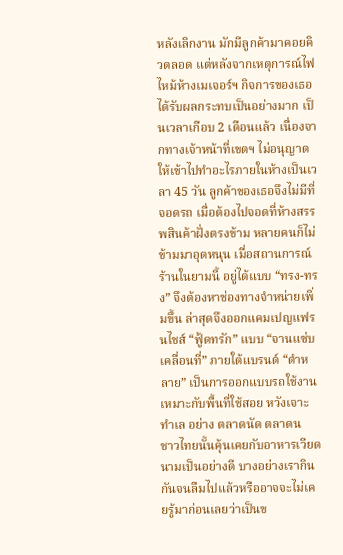หลังเลิกงาน มักมีลูกค้ามาคอยคิวตลอด แต่หลังจากเหตุการณ์ไฟไหม้ห้างเมเจอร์ฯ กิจการของเธอได้รับผลกระทบเป็นอย่างมาก เป็นเวลาเกือบ 2 เดือนแล้ว เนื่องจากทางเจ้าหน้าที่เขตฯ ไม่อนุญาตให้เข้าไปทำอะไรภายในห้างเป็นเวลา 45 วัน ลูกค้าของเธอจึงไม่มีที่จอดรถ เมื่อต้องไปจอดที่ห้างสรรพสินค้าฝั่งตรงข้าม หลายคนก็ไม่ข้ามมาอุดหนุน เมื่อสถานการณ์ร้านในยามนี้ อยู่ได้แบบ “ทรง-ทรง” จึงต้องหาช่องทางจำหน่ายเพิ่มขึ้น ล่าสุดจึงออกแคมเปญแฟรนไชส์ “ฟู้ดทรัก” แบบ “จานแซ่บ เคลื่อนที่” ภายใต้แบรนด์ “ตำหลาย” เป็นการออกแบบรถใช้งานเหมาะกับพื้นที่ใช้สอย หวังเจาะทำเล อย่าง ตลาดนัด ตลาดน
ชาวไทยนั้นคุ้นเคยกับอาหารเวียดนามเป็นอย่างดี บางอย่างเรากินกันจนลืมไปแล้วหรืออาจจะไม่เคยรู้มาก่อนเลยว่าเป็นข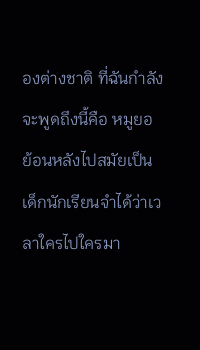องต่างชาติ ที่ฉันกำลังจะพูดถึงนี้คือ หมูยอ ย้อนหลังไปสมัยเป็นเด็กนักเรียนจำได้ว่าเวลาใครไปใครมา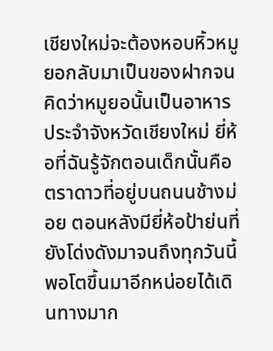เชียงใหม่จะต้องหอบหิ้วหมูยอกลับมาเป็นของฝากจนคิดว่าหมูยอนั้นเป็นอาหารประจำจังหวัดเชียงใหม่ ยี่ห้อที่ฉันรู้จักตอนเด็กนั้นคือ ตราดาวที่อยู่บนถนนช้างม่อย ตอนหลังมียี่ห้อป้าย่นที่ยังโด่งดังมาจนถึงทุกวันนี้ พอโตขึ้นมาอีกหน่อยได้เดินทางมาก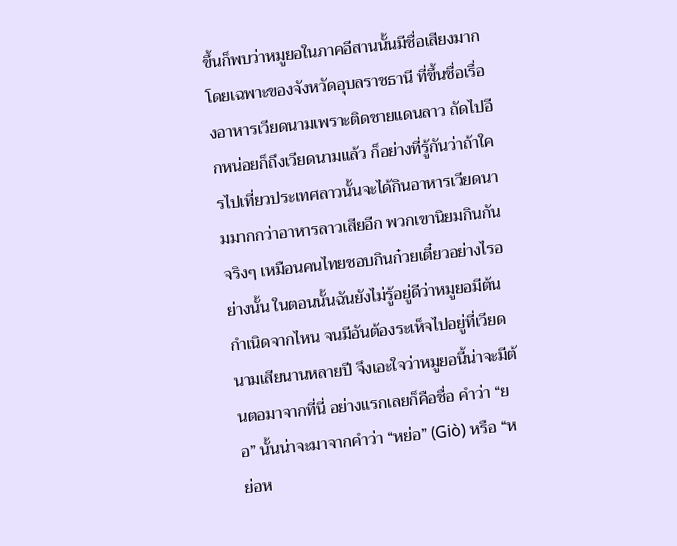ขึ้นก็พบว่าหมูยอในภาคอีสานนั้นมีชื่อเสียงมาก โดยเฉพาะของจังหวัดอุบลราชธานี ที่ขึ้นชื่อเรื่องอาหารเวียดนามเพราะติดชายแดนลาว ถัดไปอีกหน่อยก็ถึงเวียดนามแล้ว ก็อย่างที่รู้กันว่าถ้าใครไปเที่ยวประเทศลาวนั้นจะได้กินอาหารเวียดนามมากกว่าอาหารลาวเสียอีก พวกเขานิยมกินกันจริงๆ เหมือนคนไทยชอบกินก๋วยเตี๋ยวอย่างไรอย่างนั้น ในตอนนั้นฉันยังไม่รู้อยู่ดีว่าหมูยอมีต้นกำเนิดจากไหน จนมีอันต้องระเห็จไปอยู่ที่เวียดนามเสียนานหลายปี จึงเอะใจว่าหมูยอนี้น่าจะมีต้นตอมาจากที่นี่ อย่างแรกเลยก็คือชื่อ คำว่า “ยอ” นั้นน่าจะมาจากคำว่า “หย่อ” (Giò) หรือ “หย่อห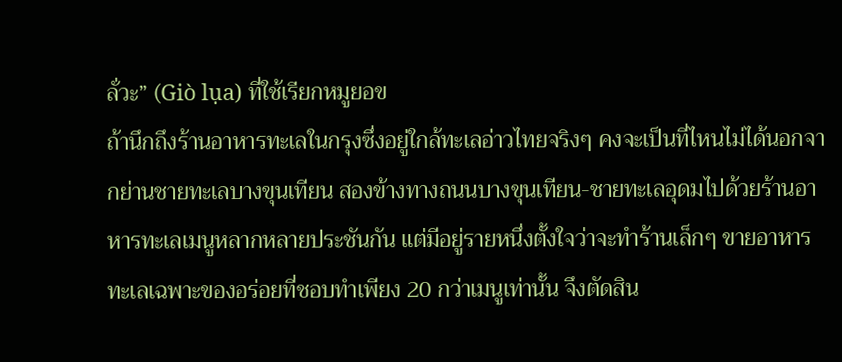ลั่วะ” (Giò lụa) ที่ใช้เรียกหมูยอข
ถ้านึกถึงร้านอาหารทะเลในกรุงซึ่งอยู่ใกล้ทะเลอ่าวไทยจริงๆ คงจะเป็นที่ไหนไม่ได้นอกจากย่านชายทะเลบางขุนเทียน สองข้างทางถนนบางขุนเทียน-ชายทะเลอุดมไปด้วยร้านอาหารทะเลเมนูหลากหลายประชันกัน แต่มีอยู่รายหนึ่งตั้งใจว่าจะทำร้านเล็กๆ ขายอาหารทะเลเฉพาะของอร่อยที่ชอบทำเพียง 20 กว่าเมนูเท่านั้น จึงตัดสิน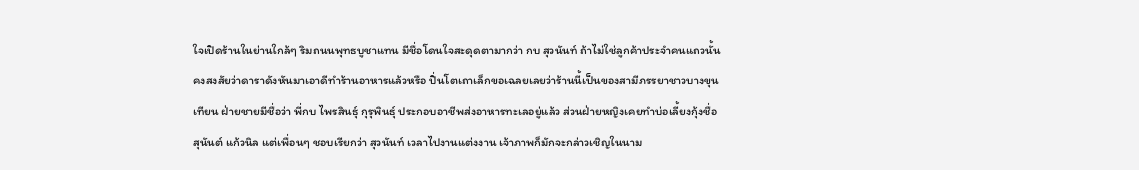ใจเปิดร้านในย่านใกล้ๆ ริมถนนพุทธบูชาแทน มีชื่อโดนใจสะดุดตามากว่า กบ สุวนันท์ ถ้าไม่ใช่ลูกค้าประจำคนแถวนั้น คงสงสัยว่าดาราดังหันมาเอาดีทำร้านอาหารแล้วหรือ ปิ่นโตเถาเล็กขอเฉลยเลยว่าร้านนี้เป็นของสามีภรรยาชาวบางขุนเทียน ฝ่ายชายมีชื่อว่า พี่กบ ไพรสินธุ์ กุรุพินธุ์ ประกอบอาชีพส่งอาหารทะเลอยู่แล้ว ส่วนฝ่ายหญิงเคยทำบ่อเลี้ยงกุ้งชื่อ สุนันต์ แก้วนิล แต่เพื่อนๆ ชอบเรียกว่า สุวนันท์ เวลาไปงานแต่งงาน เจ้าภาพก็มักจะกล่าวเชิญในนาม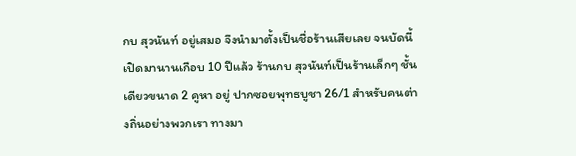กบ สุวนันท์ อยู่เสมอ จึงนำมาตั้งเป็นชื่อร้านเสียเลย จนบัดนี้เปิดมานานเกือบ 10 ปีแล้ว ร้านกบ สุวนันท์เป็นร้านเล็กๆ ชั้นเดียวขนาด 2 คูหา อยู่ ปากซอยพุทธบูชา 26/1 สำหรับคนต่างถิ่นอย่างพวกเรา ทางมา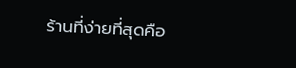ร้านที่ง่ายที่สุดคือ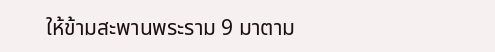ให้ข้ามสะพานพระราม 9 มาตาม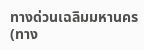ทางด่วนเฉลิมมหานคร (ทาง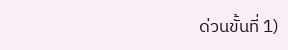ด่วนขั้นที่ 1)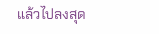แล้วไปลงสุด